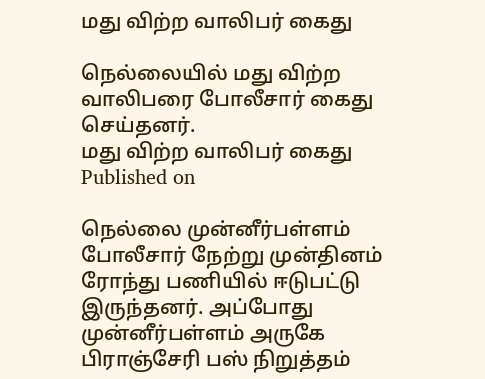மது விற்ற வாலிபர் கைது

நெல்லையில் மது விற்ற வாலிபரை போலீசார் கைது செய்தனர்.
மது விற்ற வாலிபர் கைது
Published on

நெல்லை முன்னீர்பள்ளம் போலீசார் நேற்று முன்தினம் ரோந்து பணியில் ஈடுபட்டு இருந்தனர். அப்போது முன்னீர்பள்ளம் அருகே பிராஞ்சேரி பஸ் நிறுத்தம்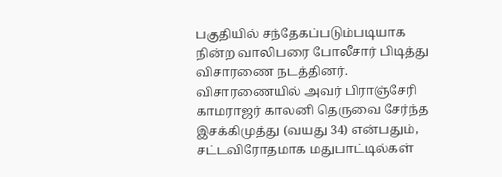பகுதியில் சந்தேகப்படும்படியாக நின்ற வாலிபரை போலீசார் பிடித்து விசாரணை நடத்தினர். விசாரணையில் அவர் பிராஞ்சேரி காமராஜர் காலனி தெருவை சேர்ந்த இசக்கிமுத்து (வயது 34) என்பதும், சட்டவிரோதமாக மதுபாட்டில்கள்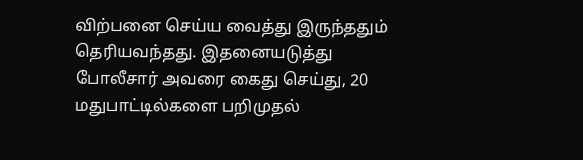விற்பனை செய்ய வைத்து இருந்ததும் தெரியவந்தது. இதனையடுத்து போலீசார் அவரை கைது செய்து, 20 மதுபாட்டில்களை பறிமுதல்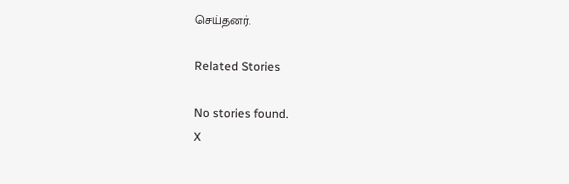செய்தனர்.

Related Stories

No stories found.
X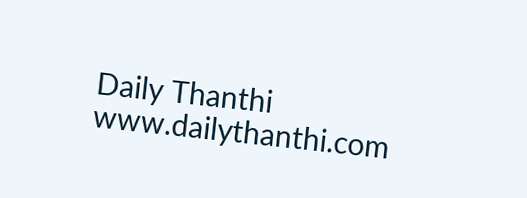Daily Thanthi
www.dailythanthi.com